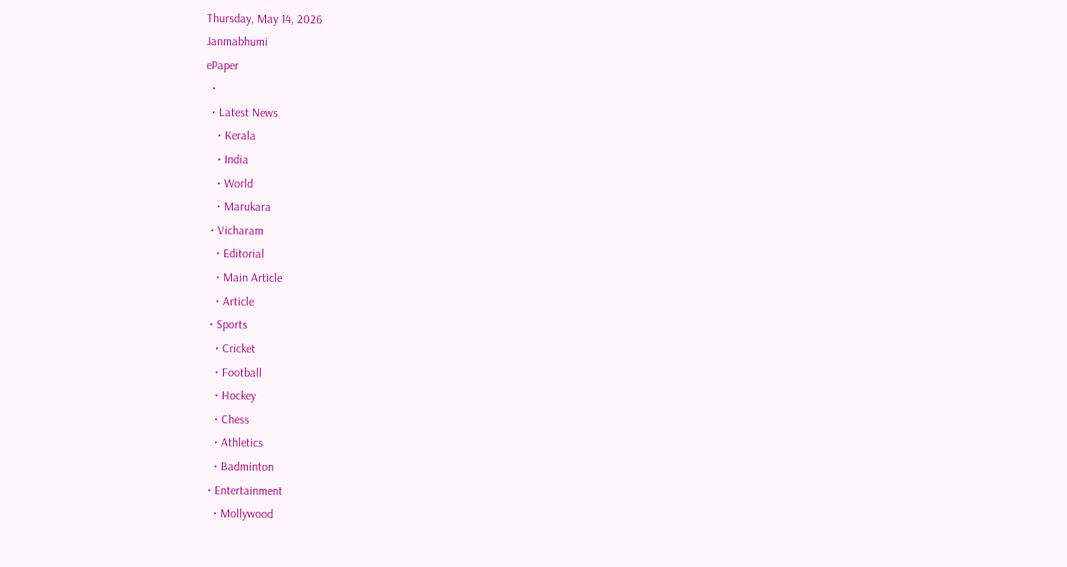Thursday, May 14, 2026
Janmabhumi
ePaper
  •
  • Latest News
    • Kerala
    • India
    • World
    • Marukara
  • Vicharam
    • Editorial
    • Main Article
    • Article
  • Sports
    • Cricket
    • Football
    • Hockey
    • Chess
    • Athletics
    • Badminton
  • Entertainment
    • Mollywood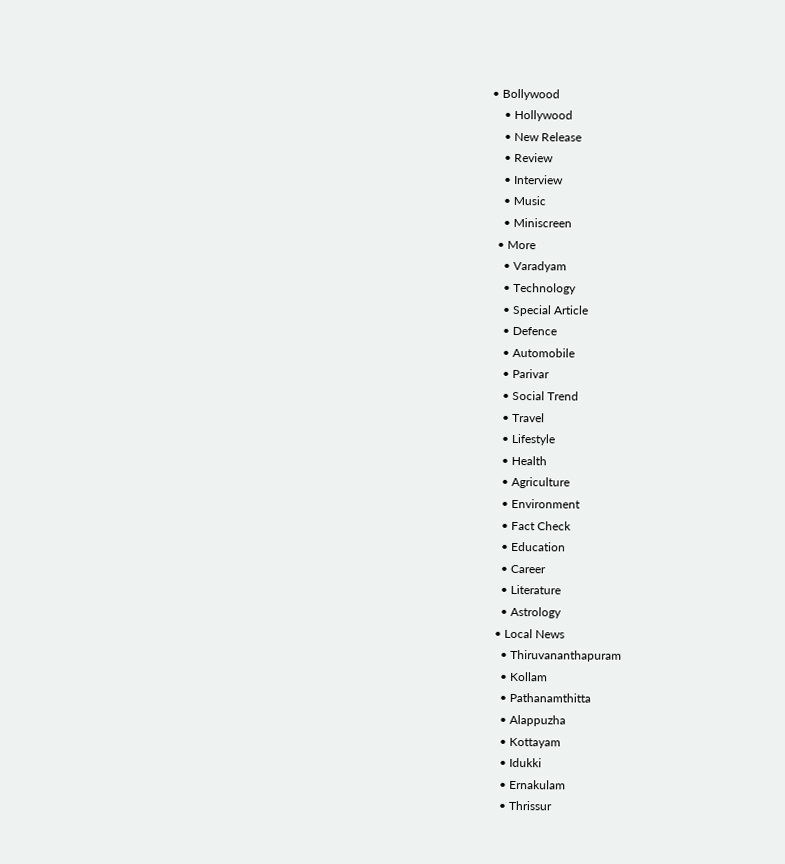• Bollywood
    • Hollywood
    • New Release
    • Review
    • Interview
    • Music
    • Miniscreen
  • More
    • Varadyam
    • Technology
    • Special Article
    • Defence
    • Automobile
    • Parivar
    • Social Trend
    • Travel
    • Lifestyle
    • Health
    • Agriculture
    • Environment
    • Fact Check
    • Education
    • Career
    • Literature
    • Astrology
  • Local News
    • Thiruvananthapuram
    • Kollam
    • Pathanamthitta
    • Alappuzha
    • Kottayam
    • Idukki
    • Ernakulam
    • Thrissur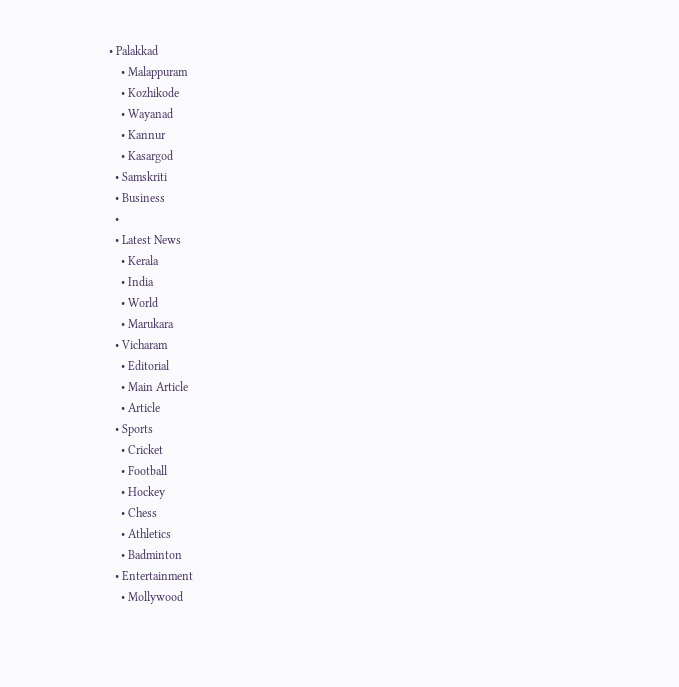• Palakkad
    • Malappuram
    • Kozhikode
    • Wayanad
    • Kannur
    • Kasargod
  • Samskriti
  • Business
  •
  • Latest News
    • Kerala
    • India
    • World
    • Marukara
  • Vicharam
    • Editorial
    • Main Article
    • Article
  • Sports
    • Cricket
    • Football
    • Hockey
    • Chess
    • Athletics
    • Badminton
  • Entertainment
    • Mollywood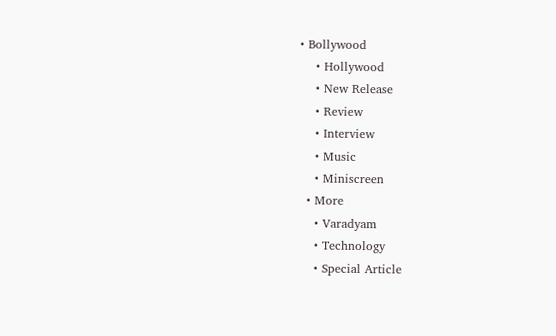• Bollywood
    • Hollywood
    • New Release
    • Review
    • Interview
    • Music
    • Miniscreen
  • More
    • Varadyam
    • Technology
    • Special Article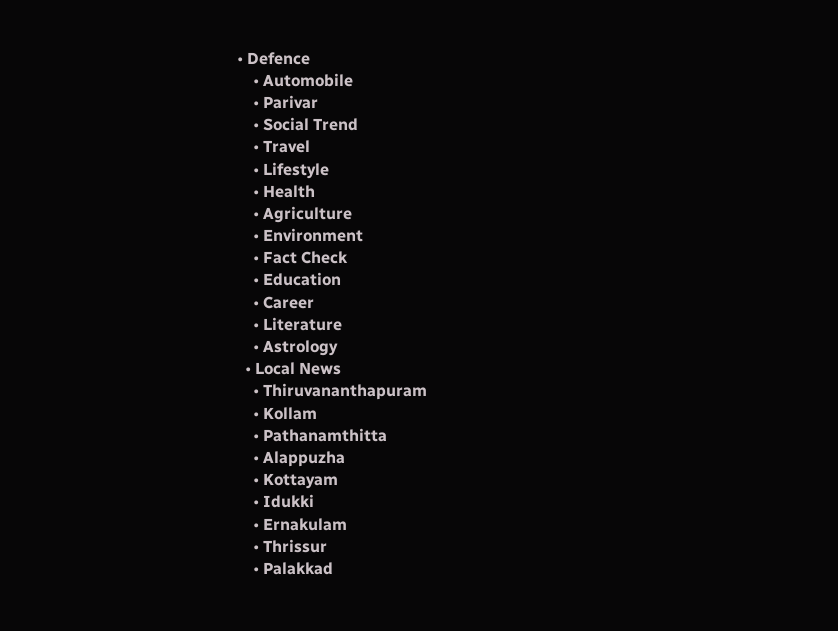• Defence
    • Automobile
    • Parivar
    • Social Trend
    • Travel
    • Lifestyle
    • Health
    • Agriculture
    • Environment
    • Fact Check
    • Education
    • Career
    • Literature
    • Astrology
  • Local News
    • Thiruvananthapuram
    • Kollam
    • Pathanamthitta
    • Alappuzha
    • Kottayam
    • Idukki
    • Ernakulam
    • Thrissur
    • Palakkad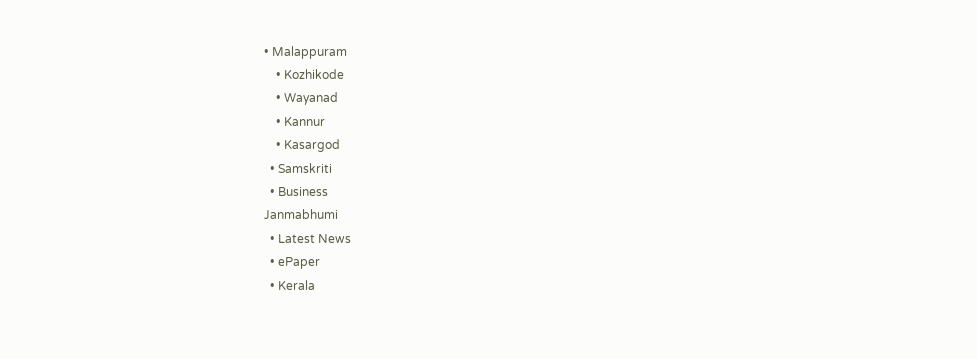• Malappuram
    • Kozhikode
    • Wayanad
    • Kannur
    • Kasargod
  • Samskriti
  • Business
Janmabhumi
  • Latest News
  • ePaper
  • Kerala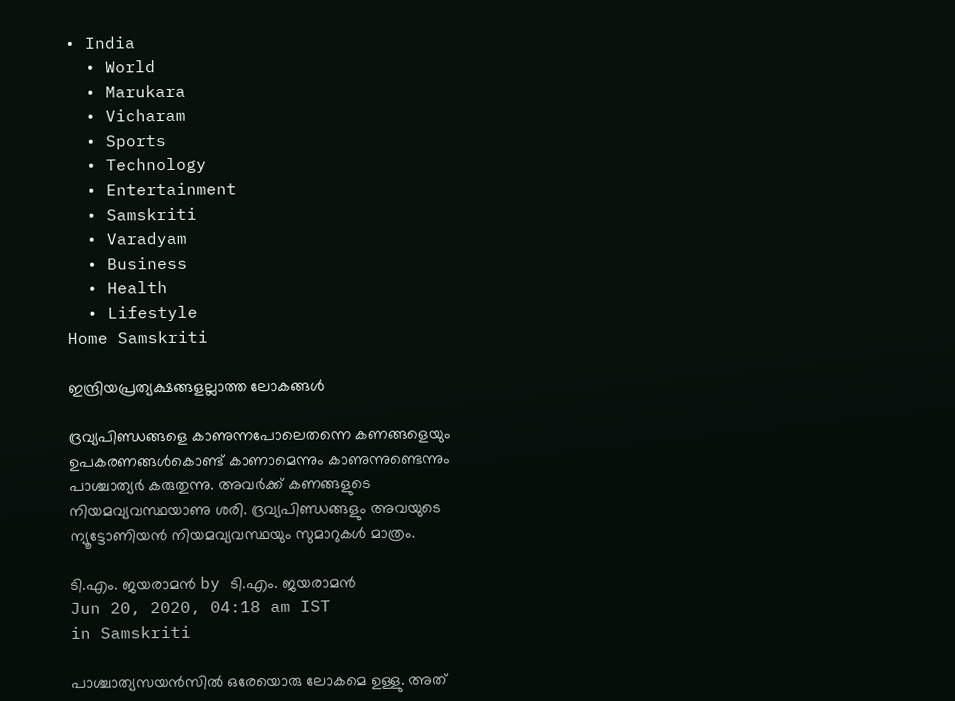• India
  • World
  • Marukara
  • Vicharam
  • Sports
  • Technology
  • Entertainment
  • Samskriti
  • Varadyam
  • Business
  • Health
  • Lifestyle
Home Samskriti

ഇന്ദ്രിയപ്രത്യക്ഷങ്ങളല്ലാത്ത ലോകങ്ങള്‍

ദ്രവ്യപിണ്ഡങ്ങളെ കാണുന്നപോലെതന്നെ കണങ്ങളെയും ഉപകരണങ്ങള്‍കൊണ്ട് കാണാമെന്നും കാണുന്നുണ്ടെന്നും പാശ്ചാത്യര്‍ കരുതുന്നു. അവര്‍ക്ക് കണങ്ങളുടെ നിയമവ്യവസ്ഥയാണു ശരി. ദ്രവ്യപിണ്ഡങ്ങളും അവയുടെ ന്യൂട്ടോണിയന്‍ നിയമവ്യവസ്ഥയും സുമാറുകള്‍ മാത്രം.

ടി.എം. ജയരാമന്‍ by ടി.എം. ജയരാമന്‍
Jun 20, 2020, 04:18 am IST
in Samskriti

പാശ്ചാത്യസയന്‍സില്‍ ഒരേയൊരു ലോകമെ ഉള്ളു. അത്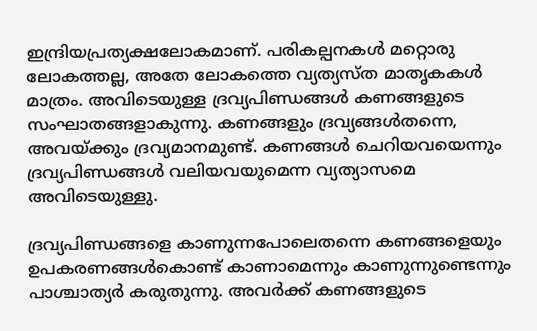ഇന്ദ്രിയപ്രത്യക്ഷലോകമാണ്. പരികല്പനകള്‍ മറ്റൊരു ലോകത്തല്ല, അതേ ലോകത്തെ വ്യത്യസ്ത മാതൃകകള്‍ മാത്രം. അവിടെയുള്ള ദ്രവ്യപിണ്ഡങ്ങള്‍ കണങ്ങളുടെ സംഘാതങ്ങളാകുന്നു. കണങ്ങളും ദ്രവ്യങ്ങള്‍തന്നെ, അവയ്‌ക്കും ദ്രവ്യമാനമുണ്ട്. കണങ്ങള്‍ ചെറിയവയെന്നും ദ്രവ്യപിണ്ഡങ്ങള്‍ വലിയവയുമെന്ന വ്യത്യാസമെ അവിടെയുള്ളു.

ദ്രവ്യപിണ്ഡങ്ങളെ കാണുന്നപോലെതന്നെ കണങ്ങളെയും ഉപകരണങ്ങള്‍കൊണ്ട് കാണാമെന്നും കാണുന്നുണ്ടെന്നും പാശ്ചാത്യര്‍ കരുതുന്നു. അവര്‍ക്ക് കണങ്ങളുടെ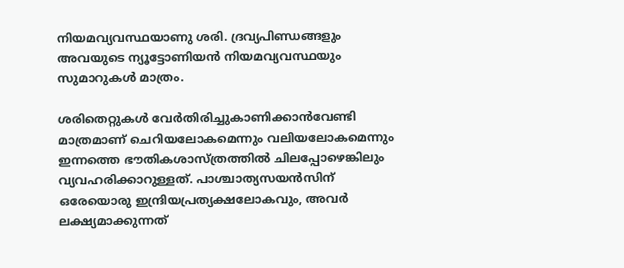നിയമവ്യവസ്ഥയാണു ശരി. ദ്രവ്യപിണ്ഡങ്ങളും അവയുടെ ന്യൂട്ടോണിയന്‍ നിയമവ്യവസ്ഥയും സുമാറുകള്‍ മാത്രം.

ശരിതെറ്റുകള്‍ വേര്‍തിരിച്ചുകാണിക്കാന്‍വേണ്ടി മാത്രമാണ് ചെറിയലോകമെന്നും വലിയലോകമെന്നും ഇന്നത്തെ ഭൗതികശാസ്ത്രത്തില്‍ ചിലപ്പോഴെങ്കിലും വ്യവഹരിക്കാറുള്ളത്. പാശ്ചാത്യസയന്‍സിന് ഒരേയൊരു ഇന്ദ്രിയപ്രത്യക്ഷലോകവും, അവര്‍ ലക്ഷ്യമാക്കുന്നത്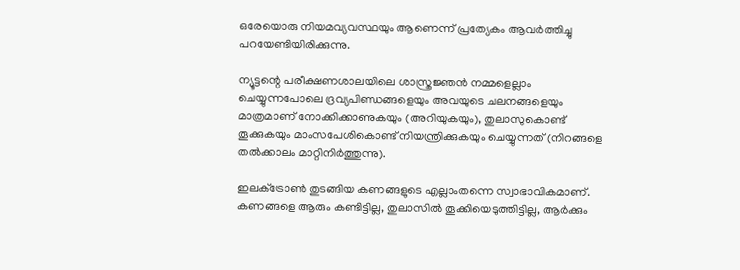ഒരേയൊരു നിയമവ്യവസ്ഥയും ആണെന്ന് പ്രത്യേകം ആവര്‍ത്തിച്ചു പറയേണ്ടിയിരിക്കുന്നു.

ന്യൂട്ടന്റെ പരീക്ഷണശാലയിലെ ശാസ്ത്രജ്ഞന്‍ നമ്മളെല്ലാം ചെയ്യുന്നപോലെ ദ്രവ്യപിണ്ഡങ്ങളെയും അവയുടെ ചലനങ്ങളെയും മാത്രമാണ് നോക്കിക്കാണുകയും (അറിയുകയും), തുലാസുകൊണ്ട് തൂക്കുകയും മാംസപേശികൊണ്ട് നിയന്ത്രിക്കുകയും ചെയ്യുന്നത് (നിറങ്ങളെ തല്‍ക്കാലം മാറ്റിനിര്‍ത്തുന്നു).

ഇലക്‌ട്രോണ്‍ തുടങ്ങിയ കണങ്ങളുടെ എല്ലാംതന്നെ സ്വാഭാവികമാണ്. കണങ്ങളെ ആരും കണ്ടിട്ടില്ല, തുലാസില്‍ തൂക്കിയെടുത്തിട്ടില്ല, ആര്‍ക്കും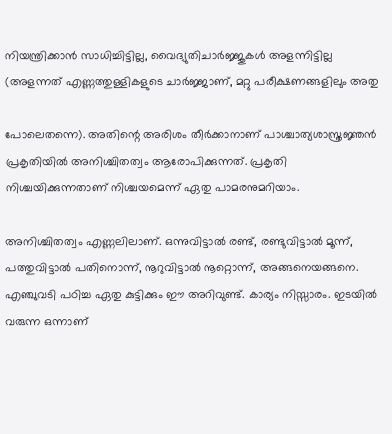നിയന്ത്രിക്കാന്‍ സാധിച്ചിട്ടില്ല, വൈദ്യുതിചാര്‍ജ്ജുകള്‍ അളന്നിട്ടില്ല (അളന്നത് എണ്ണത്തുള്ളികളുടെ ചാര്‍ജ്ജാണ്, മറ്റു പരീക്ഷണങ്ങളിലും അതു

പോലെതന്നെ). അതിന്റെ അരിശം തീര്‍ക്കാനാണ് പാശ്ചാത്യശാസ്ത്രജ്ഞന്‍ പ്രകൃതിയില്‍ അനിശ്ചിതത്വം ആരോപിക്കുന്നത്. പ്രകൃതി നിശ്ചയിക്കുന്നതാണ് നിശ്ചയമെന്ന് ഏതു പാമരനുമറിയാം.

അനിശ്ചിതത്വം എണ്ണലിലാണ്. ഒന്നുവിട്ടാല്‍ രണ്ട്, രണ്ടുവിട്ടാല്‍ മൂന്ന്, പത്തുവിട്ടാല്‍ പതിനൊന്ന്, നൂറുവിട്ടാല്‍ നൂറ്റൊന്ന്, അങ്ങനെയങ്ങനെ. എഞ്ചുവടി പഠിച്ച ഏതു കുട്ടിക്കും ഈ അറിവുണ്ട്. കാര്യം നിസ്സാരം. ഇടയില്‍ വരുന്ന ഒന്നാണ്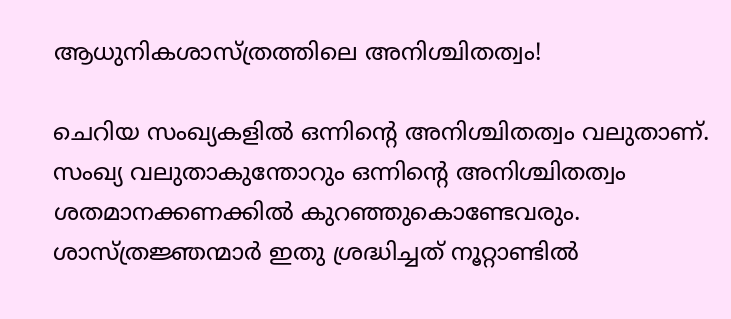ആധുനികശാസ്ത്രത്തിലെ അനിശ്ചിതത്വം!

ചെറിയ സംഖ്യകളില്‍ ഒന്നിന്റെ അനിശ്ചിതത്വം വലുതാണ്. സംഖ്യ വലുതാകുന്തോറും ഒന്നിന്റെ അനിശ്ചിതത്വം ശതമാനക്കണക്കില്‍ കുറഞ്ഞുകൊണ്ടേവരും. ശാസ്ത്രജ്ഞന്മാര്‍ ഇതു ശ്രദ്ധിച്ചത് നൂറ്റാണ്ടില്‍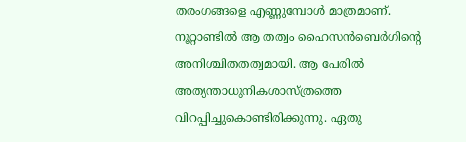തരംഗങ്ങളെ എണ്ണുമ്പോള്‍ മാത്രമാണ്. നൂറ്റാണ്ടില്‍ ആ തത്വം ഹൈസന്‍ബെര്‍ഗിന്റെ അനിശ്ചിതതത്വമായി. ആ പേരില്‍ അത്യന്താധുനികശാസ്ത്രത്തെ വിറപ്പിച്ചുകൊണ്ടിരിക്കുന്നു. ഏതു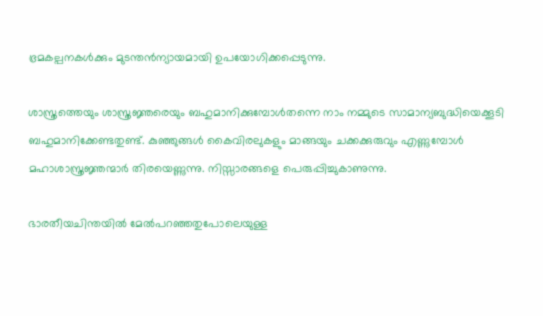ഭ്രമകല്പനകള്‍ക്കും മുടന്തന്‍ന്യായമായി ഉപയോഗിക്കപ്പെടുന്നു.

ശാസ്ത്രത്തെയും ശാസ്ത്രജ്ഞരെയും ബഹുമാനിക്കുമ്പോള്‍തന്നെ നാം നമ്മുടെ സാമാന്യബുദ്ധിയെക്കൂടി ബഹുമാനിക്കേണ്ടതുണ്ട്. കുഞ്ഞുങ്ങള്‍ കൈവിരലുകളും മാങ്ങയും ചക്കക്കുരുവും എണ്ണുമ്പോള്‍ മഹാശാസ്ത്രജ്ഞന്മാര്‍ തിരയെണ്ണുന്നു. നിസ്സാരങ്ങളെ പെരുപ്പിച്ചുകാണുന്നു.

ഭാരതീയചിന്തയില്‍ മേല്‍പറഞ്ഞതുപോലെയുള്ള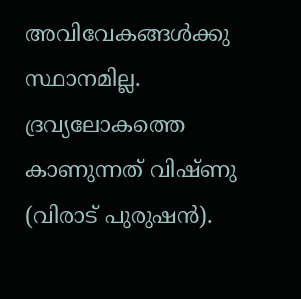അവിവേകങ്ങള്‍ക്കു സ്ഥാനമില്ല. ദ്രവ്യലോകത്തെ കാണുന്നത് വിഷ്ണു (വിരാട് പുരുഷന്‍).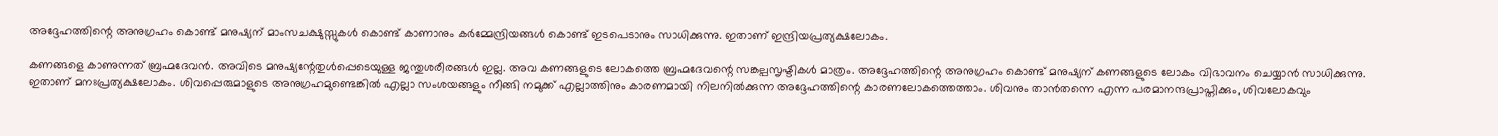അദ്ദേഹത്തിന്റെ അനുഗ്രഹം കൊണ്ട് മനുഷ്യന് മാംസചക്ഷുസ്സുകള്‍ കൊണ്ട് കാണാനും കര്‍മ്മേന്ദ്രിയങ്ങള്‍ കൊണ്ട് ഇടപെടാനും സാധിക്കുന്നു. ഇതാണ് ഇന്ദ്രിയപ്രത്യക്ഷലോകം.

കണങ്ങളെ കാണുന്നത് ബ്രഹ്മദേവന്‍. അവിടെ മനുഷ്യന്റേതുള്‍പ്പെടെയുള്ള ജന്തുശരീരങ്ങള്‍ ഇല്ല. അവ കണങ്ങളുടെ ലോകത്തെ ബ്രഹ്മദേവന്റെ സങ്കല്പസൃഷ്ടികള്‍ മാത്രം. അദ്ദേഹത്തിന്റെ അനുഗ്രഹം കൊണ്ട് മനുഷ്യന് കണങ്ങളുടെ ലോകം വിഭാവനം ചെയ്യാന്‍ സാധിക്കുന്നു. ഇതാണ് മനഃപ്രത്യക്ഷലോകം. ശിവപ്പെരുമാളുടെ അനുഗ്രഹമുണ്ടെങ്കില്‍ എല്ലാ സംശയങ്ങളും നീങ്ങി നമുക്ക് എല്ലാത്തിനും കാരണമായി നിലനില്‍ക്കുന്ന അദ്ദേഹത്തിന്റെ കാരണലോകത്തെത്താം. ശിവനും താന്‍തന്നെ എന്ന പരമാനന്ദപ്രാപ്തിക്കും, ശിവലോകവും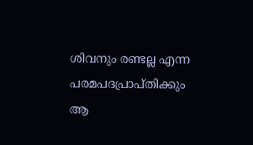ശിവനും രണ്ടല്ല എന്ന പരമപദപ്രാപ്തിക്കും ആ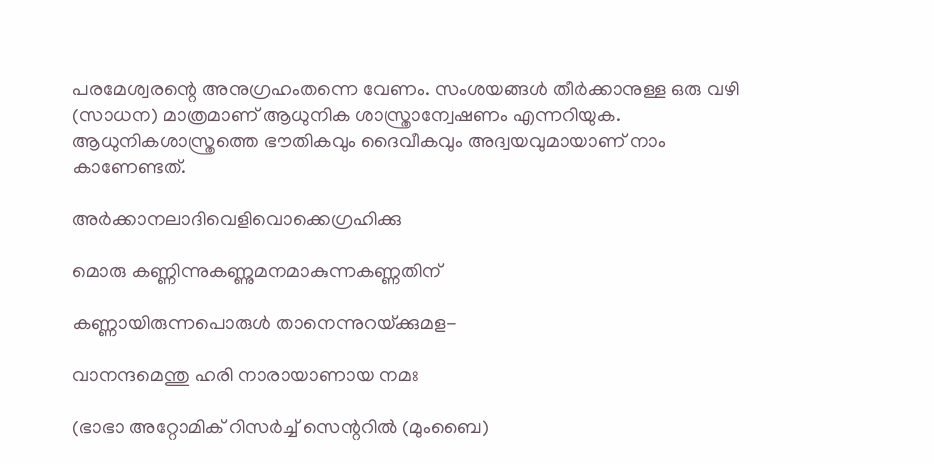പരമേശ്വരന്റെ അനുഗ്രഹംതന്നെ വേണം. സംശയങ്ങള്‍ തീര്‍ക്കാനുള്ള ഒരു വഴി (സാധന) മാത്രമാണ് ആധുനിക ശാസ്ത്രാന്വേഷണം എന്നറിയുക. ആധുനികശാസ്ത്രത്തെ ഭൗതികവും ദൈവീകവും അദ്വയവുമായാണ് നാം കാണേണ്ടത്.

അര്‍ക്കാനലാദിവെളിവൊക്കെഗ്രഹിക്കു

മൊരു കണ്ണിന്നുകണ്ണുമനമാകുന്നകണ്ണതിന്

കണ്ണായിരുന്നപൊരുള്‍ താനെന്നുറയ്‌ക്കുമള-

വാനന്ദമെന്തു ഹരി നാരായാണായ നമഃ

(ഭാഭാ അറ്റോമിക് റിസര്‍ച്ച് സെന്ററില്‍ (മുംബൈ)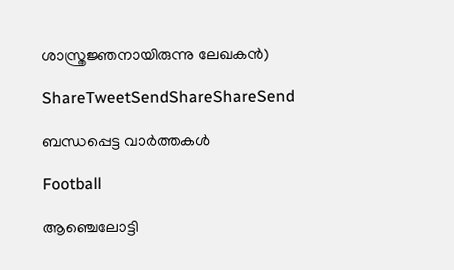ശാസ്ത്രജ്ഞനായിരുന്നു ലേഖകന്‍)

ShareTweetSendShareShareSend

ബന്ധപ്പെട്ട വാര്‍ത്തകള്‍

Football

ആഞ്ചെലോട്ടി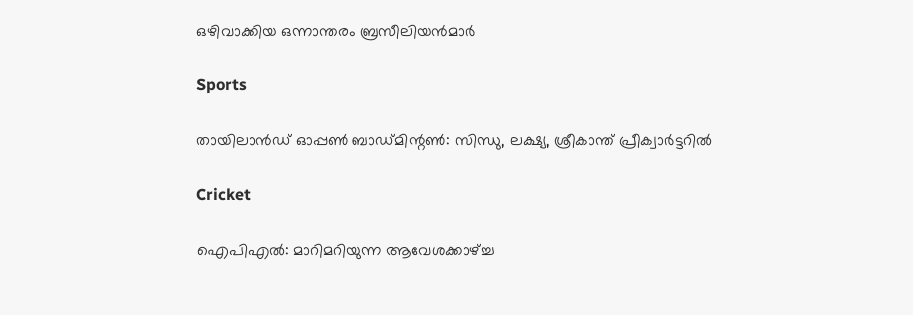ഒഴിവാക്കിയ ഒന്നാന്തരം ബ്രസീലിയന്‍മാര്‍

Sports

തായിലാന്‍ഡ് ഓപ്പണ്‍ ബാഡ്മിന്റണ്‍: സിന്ധു, ലക്ഷ്യ, ശ്രീകാന്ത് പ്രീക്വാര്‍ട്ടറില്‍

Cricket

ഐപിഎല്‍: മാറിമറിയുന്ന ആവേശക്കാഴ്‌ച്ച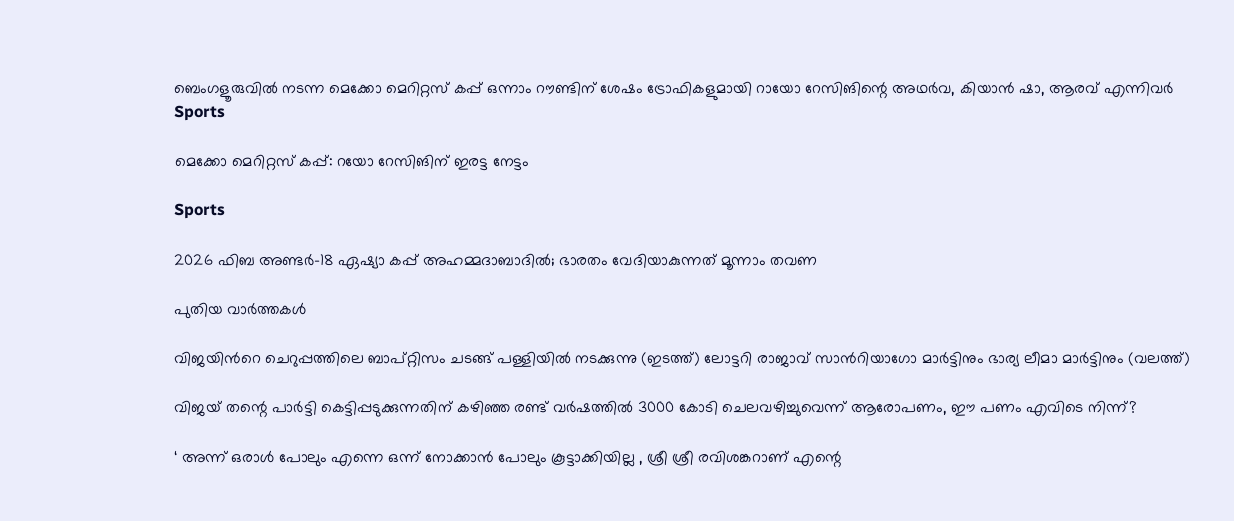ബെംഗളൂരുവില്‍ നടന്ന മെക്കോ മെറിറ്റസ് കപ്പ് ഒന്നാം റൗണ്ടിന് ശേഷം ട്രോഫികളുമായി റായോ റേസിങിന്റെ അഥര്‍വ, കിയാന്‍ ഷാ, ആരവ് എന്നിവര്‍
Sports

മെക്കോ മെറിറ്റസ് കപ്പ്: റയോ റേസിങിന് ഇരട്ട നേട്ടം

Sports

2026 ഫിബ അണ്ടര്‍-18 ഏഷ്യാ കപ്പ് അഹമ്മദാബാദില്‍; ഭാരതം വേദിയാകുന്നത് മൂന്നാം തവണ

പുതിയ വാര്‍ത്തകള്‍

വിജയിന്‍റെ ചെറുപ്പത്തിലെ ബാപ്റ്റിസം ചടങ്ങ് പള്ളിയില്‍ നടക്കുന്നു (ഇടത്ത്) ലോട്ടറി രാജാവ് സാന്‍റിയാഗോ മാര്‍ട്ടിനും ഭാര്യ ലീമാ മാര്‍ട്ടിനും (വലത്ത്)

വിജയ് തന്റെ പാര്‍ട്ടി കെട്ടിപ്പടുക്കുന്നതിന് കഴിഞ്ഞ രണ്ട് വര്‍ഷത്തില്‍ 3000 കോടി ചെലവഴിച്ചുവെന്ന് ആരോപണം, ഈ പണം എവിടെ നിന്ന്?

‘ അന്ന് ഒരാൾ പോലും എന്നെ ഒന്ന് നോക്കാൻ പോലും കൂട്ടാക്കിയില്ല , ശ്രീ ശ്രീ രവിശങ്കറാണ് എന്റെ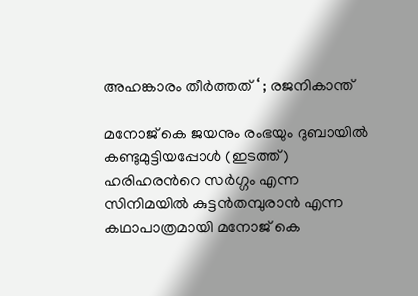അഹങ്കാരം തീർത്തത് ‘ ; രജനികാന്ത്

മനോജ് കെ ജയനും രംഭയും ദുബായില്‍ കണ്ടുമുട്ടിയപ്പോള്‍ (ഇടത്ത്) ഹരിഹരന്‍റെ സര്‍ഗ്ഗം എന്ന സിനിമയില്‍ കുട്ടന്‍തമ്പുരാന്‍ എന്ന കഥാപാത്രമായി മനോജ് കെ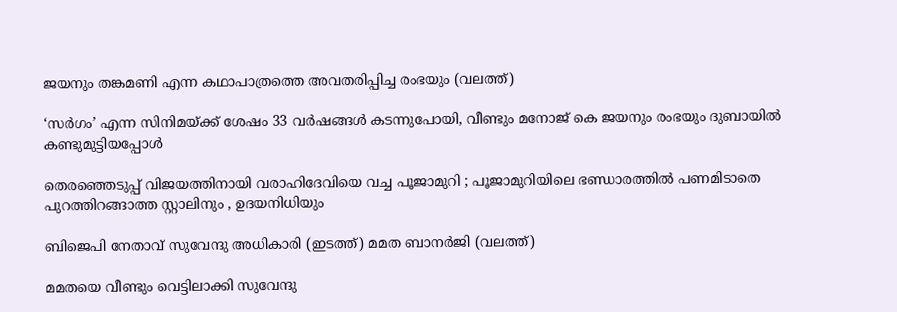ജയനും തങ്കമണി എന്ന കഥാപാത്രത്തെ അവതരിപ്പിച്ച രംഭയും (വലത്ത്)

‘സര്‍ഗം’ എന്ന സിനിമയ്‌ക്ക് ശേഷം 33 വർഷങ്ങൾ കടന്നുപോയി, വീണ്ടും മനോജ് കെ ജയനും രംഭയും ദുബായില്‍ കണ്ടുമുട്ടിയപ്പോള്‍

തെരഞ്ഞെടുപ്പ് വിജയത്തിനായി വരാഹിദേവിയെ വച്ച പൂജാമുറി ; പൂജാമുറിയിലെ ഭണ്ഡാരത്തിൽ പണമിടാതെ പുറത്തിറങ്ങാത്ത സ്റ്റാലിനും , ഉദയനിധിയും

ബിജെപി നേതാവ് സുവേന്ദു അധികാരി (ഇടത്ത്) മമത ബാനര്‍ജി (വലത്ത്)

മമതയെ വീണ്ടും വെട്ടിലാക്കി സുവേന്ദു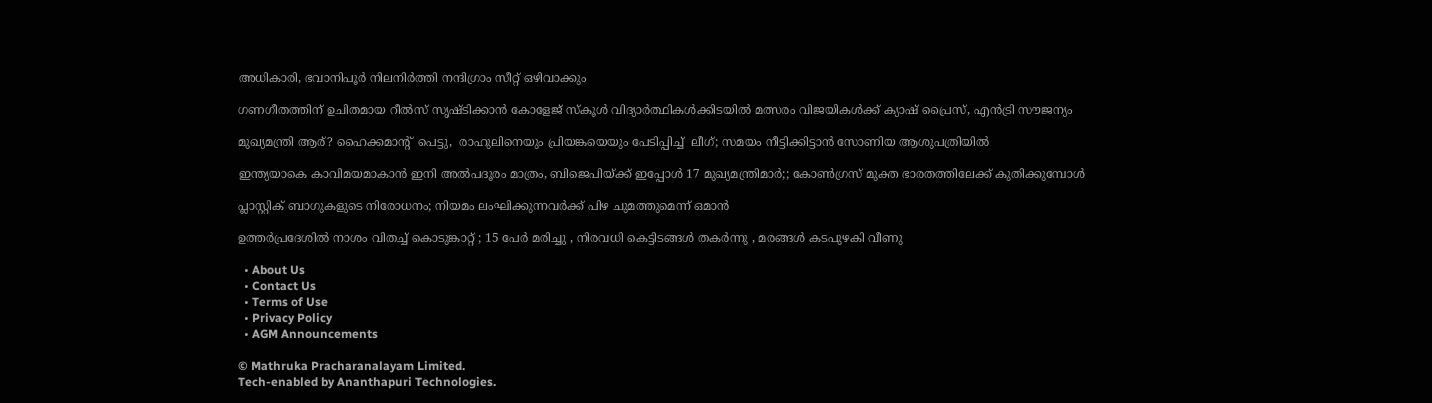അധികാരി, ഭവാനിപൂര്‍ നിലനിര്‍ത്തി നന്ദിഗ്രാം സീറ്റ് ഒഴിവാക്കും

ഗണഗീതത്തിന് ഉചിതമായ റീല്‍സ് സൃഷ്ടിക്കാന്‍ കോളേജ് സ്കൂള്‍ വിദ്യാര്‍ത്ഥികള്‍ക്കിടയില്‍ മത്സരം വിജയികള്‍ക്ക് ക്യാഷ് പ്രൈസ്, എന്‍ട്രി സൗജന്യം

മുഖ്യമന്ത്രി ആര്? ഹൈക്കമാന്‍റ്  പെട്ടു,  രാഹുലിനെയും പ്രിയങ്കയെയും പേടിപ്പിച്ച്  ലീഗ്; സമയം നീട്ടിക്കിട്ടാന്‍ സോണിയ ആശുപത്രിയില്‍

ഇന്ത്യയാകെ കാവിമയമാകാന്‍ ഇനി അല്‍പദൂരം മാത്രം, ബിജെപിയ്‌ക്ക് ഇപ്പോള്‍ 17 മുഖ്യമന്ത്രിമാര്‍;; കോണ്‍ഗ്രസ് മുക്ത ഭാരതത്തിലേക്ക് കുതിക്കുമ്പോള്‍

പ്ലാസ്റ്റിക് ബാഗുകളുടെ നിരോധനം; നിയമം ലംഘിക്കുന്നവർക്ക് പിഴ ചുമത്തുമെന്ന് ഒമാൻ

ഉത്തർപ്രദേശിൽ നാശം വിതച്ച് കൊടുങ്കാറ്റ് ; 15 പേർ മരിച്ചു , നിരവധി കെട്ടിടങ്ങൾ തകർന്നു , മരങ്ങൾ കടപുഴകി വീണു

  • About Us
  • Contact Us
  • Terms of Use
  • Privacy Policy
  • AGM Announcements

© Mathruka Pracharanalayam Limited.
Tech-enabled by Ananthapuri Technologies.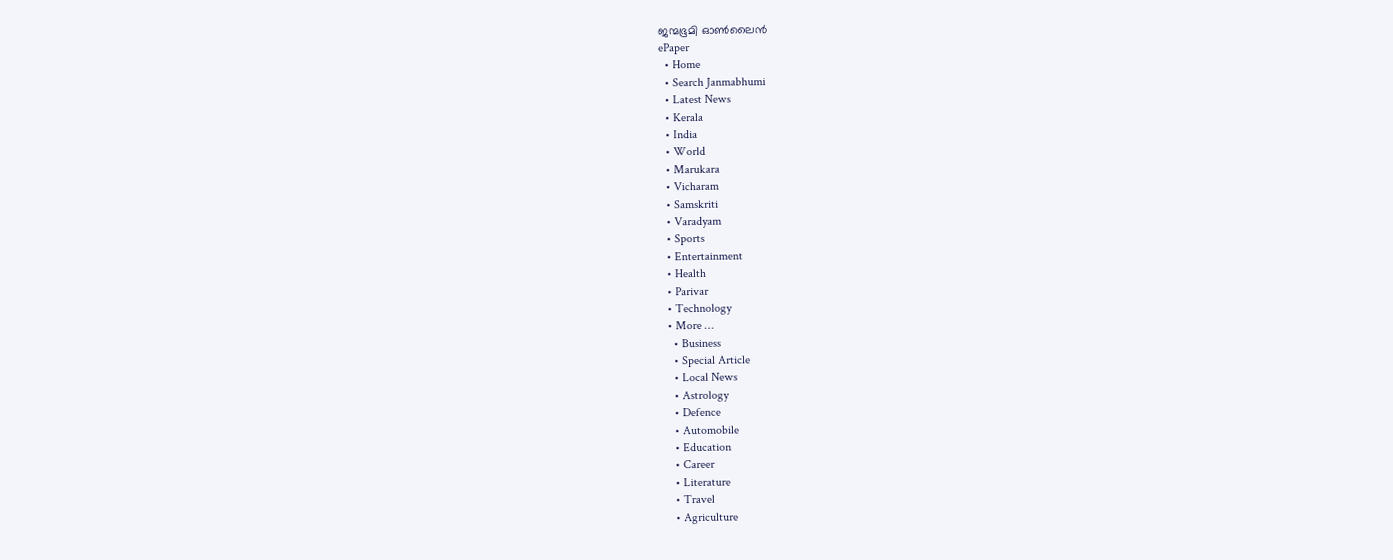ജന്മഭൂമി ഓണ്‍ലൈന്‍
ePaper
  • Home
  • Search Janmabhumi
  • Latest News
  • Kerala
  • India
  • World
  • Marukara
  • Vicharam
  • Samskriti
  • Varadyam
  • Sports
  • Entertainment
  • Health
  • Parivar
  • Technology
  • More …
    • Business
    • Special Article
    • Local News
    • Astrology
    • Defence
    • Automobile
    • Education
    • Career
    • Literature
    • Travel
    • Agriculture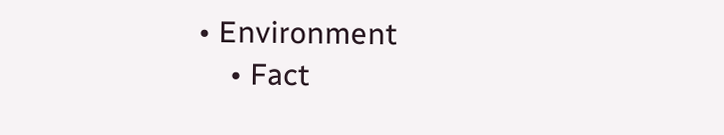• Environment
    • Fact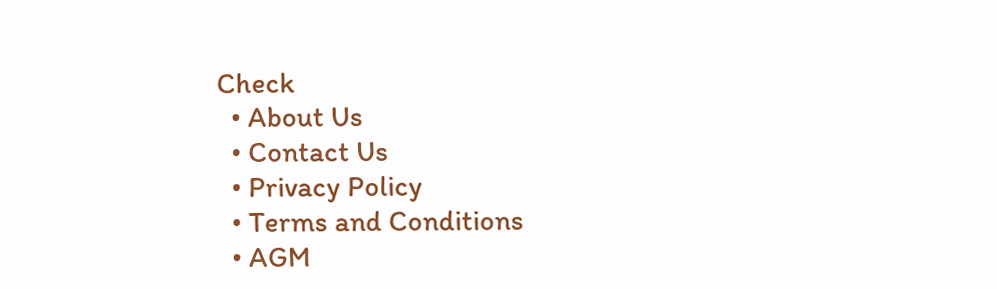Check
  • About Us
  • Contact Us
  • Privacy Policy
  • Terms and Conditions
  • AGM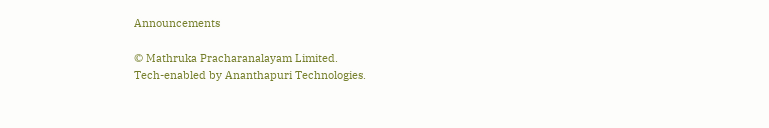Announcements

© Mathruka Pracharanalayam Limited.
Tech-enabled by Ananthapuri Technologies.